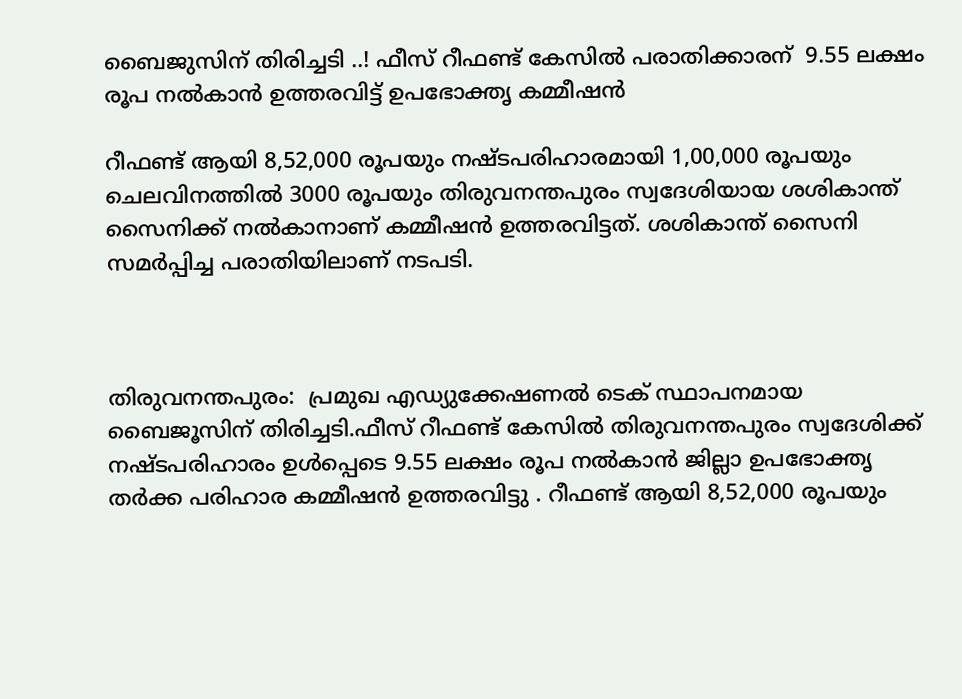ബൈജുസിന് തിരിച്ചടി ..! ഫീസ് റീഫണ്ട് കേസില്‍ പരാതിക്കാരന്  9.55 ലക്ഷം രൂപ നല്‍കാൻ ഉത്തരവിട്ട് ഉപഭോക്തൃ കമ്മീഷന്‍

റീഫണ്ട് ആയി 8,52,000 രൂപയും നഷ്ടപരിഹാരമായി 1,00,000 രൂപയും ചെലവിനത്തില്‍ 3000 രൂപയും തിരുവനന്തപുരം സ്വദേശിയായ ശശികാന്ത് സൈനിക്ക് നല്‍കാനാണ് കമ്മീഷന്‍ ഉത്തരവിട്ടത്. ശശികാന്ത് സൈനി സമര്‍പ്പിച്ച പരാതിയിലാണ് നടപടി.



തിരുവനന്തപുരം:  പ്രമുഖ എഡ്യുക്കേഷണല്‍ ടെക് സ്ഥാപനമായ ബൈജൂസിന് തിരിച്ചടി.ഫീസ് റീഫണ്ട് കേസില്‍ തിരുവനന്തപുരം സ്വദേശിക്ക് നഷ്ടപരിഹാരം ഉള്‍പ്പെടെ 9.55 ലക്ഷം രൂപ നല്‍കാന്‍ ജില്ലാ ഉപഭോക്തൃ തര്‍ക്ക പരിഹാര കമ്മീഷന്‍ ഉത്തരവിട്ടു . റീഫണ്ട് ആയി 8,52,000 രൂപയും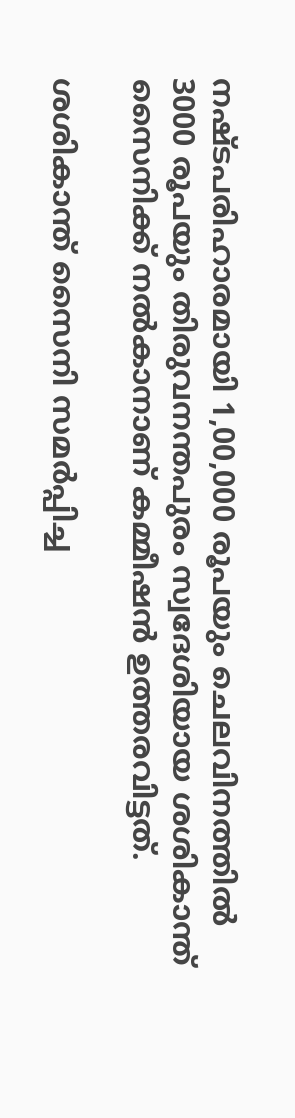നഷ്ടപരിഹാരമായി 1,00,000 രൂപയും ചെലവിനത്തില്‍ 3000 രൂപയും തിരുവനന്തപുരം സ്വദേശിയായ ശശികാന്ത് സൈനിക്ക് നല്‍കാനാണ് കമ്മീഷന്‍ ഉത്തരവിട്ടത്.

ശശികാന്ത് സൈനി സമര്‍പ്പിച്ച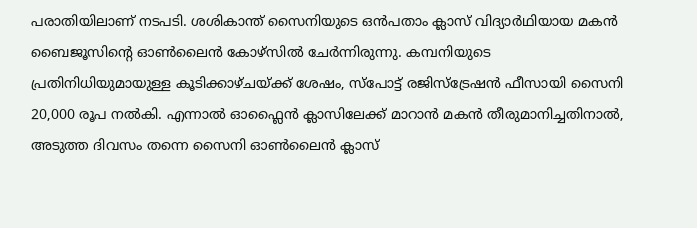പരാതിയിലാണ് നടപടി. ശശികാന്ത് സൈനിയുടെ ഒന്‍പതാം ക്ലാസ് വിദ്യാര്‍ഥിയായ മകന്‍ ബൈജൂസിന്റെ ഓണ്‍ലൈന്‍ കോഴ്സില്‍ ചേര്‍ന്നിരുന്നു. കമ്പനിയുടെ പ്രതിനിധിയുമായുള്ള കൂടിക്കാഴ്ചയ്ക്ക് ശേഷം, സ്പോട്ട് രജിസ്‌ട്രേഷന്‍ ഫീസായി സൈനി 20,000 രൂപ നല്‍കി. എന്നാല്‍ ഓഫ്ലൈന്‍ ക്ലാസിലേക്ക് മാറാന്‍ മകന്‍ തീരുമാനിച്ചതിനാല്‍, അടുത്ത ദിവസം തന്നെ സൈനി ഓണ്‍ലൈന്‍ ക്ലാസ്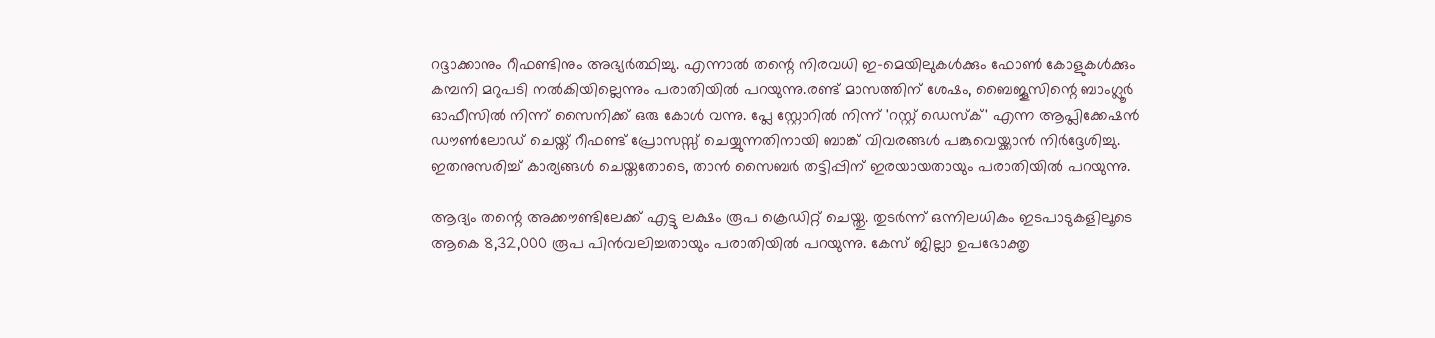റദ്ദാക്കാനും റീഫണ്ടിനും അഭ്യര്‍ത്ഥിച്ചു. എന്നാല്‍ തന്റെ നിരവധി ഇ-മെയിലുകള്‍ക്കും ഫോണ്‍ കോളുകള്‍ക്കും കമ്പനി മറുപടി നല്‍കിയില്ലെന്നും പരാതിയില്‍ പറയുന്നു.രണ്ട് മാസത്തിന് ശേഷം, ബൈജൂസിന്റെ ബാംഗ്ലൂര്‍ ഓഫീസില്‍ നിന്ന് സൈനിക്ക് ഒരു കോള്‍ വന്നു. പ്ലേ സ്റ്റോറില്‍ നിന്ന് 'റസ്റ്റ് ഡെസ്‌ക്' എന്ന ആപ്ലിക്കേഷന്‍ ഡൗണ്‍ലോഡ് ചെയ്ത് റീഫണ്ട് പ്രോസസ്സ് ചെയ്യുന്നതിനായി ബാങ്ക് വിവരങ്ങള്‍ പങ്കുവെയ്ക്കാന്‍ നിര്‍ദ്ദേശിച്ചു. ഇതനുസരിച്ച് കാര്യങ്ങള്‍ ചെയ്തതോടെ, താന്‍ സൈബര്‍ തട്ടിപ്പിന് ഇരയായതായും പരാതിയില്‍ പറയുന്നു.

ആദ്യം തന്റെ അക്കൗണ്ടിലേക്ക് എട്ടു ലക്ഷം രൂപ ക്രെഡിറ്റ് ചെയ്തു. തുടര്‍ന്ന് ഒന്നിലധികം ഇടപാടുകളിലൂടെ ആകെ 8,32,000 രൂപ പിന്‍വലിച്ചതായും പരാതിയില്‍ പറയുന്നു. കേസ് ജില്ലാ ഉപഭോക്തൃ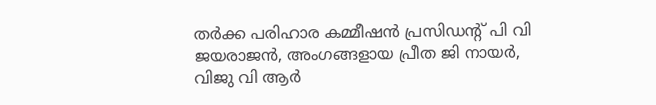തര്‍ക്ക പരിഹാര കമ്മീഷന്‍ പ്രസിഡന്റ് പി വി ജയരാജന്‍, അംഗങ്ങളായ പ്രീത ജി നായര്‍, വിജു വി ആര്‍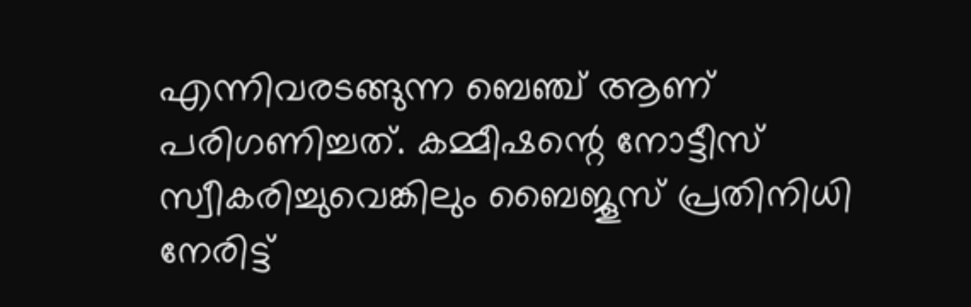എന്നിവരടങ്ങുന്ന ബെഞ്ച് ആണ് പരിഗണിച്ചത്. കമ്മീഷന്റെ നോട്ടീസ് സ്വീകരിച്ചുവെങ്കിലും ബൈജൂസ് പ്രതിനിധി നേരിട്ട്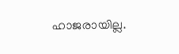ഹാജരായില്ല.